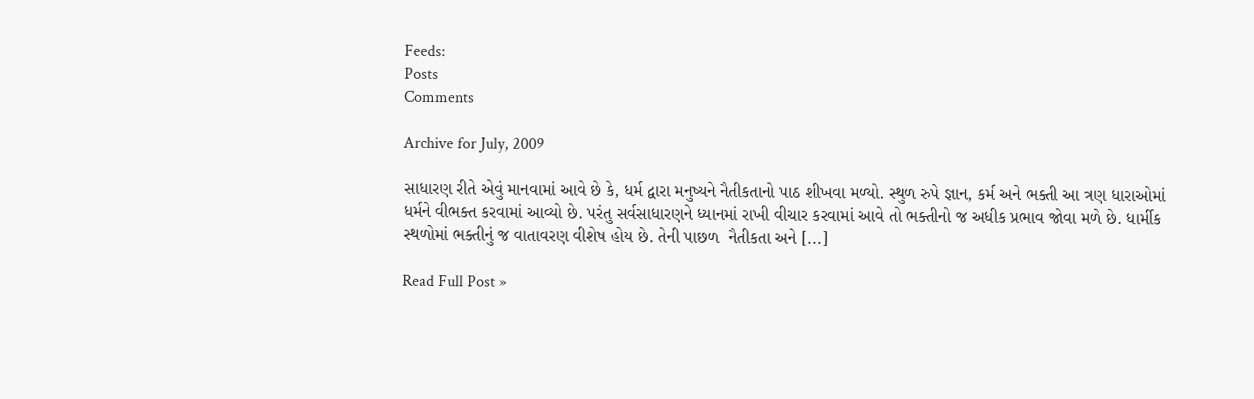Feeds:
Posts
Comments

Archive for July, 2009

સાધારણ રીતે એવું માનવામાં આવે છે કે, ધર્મ દ્વારા મનુષ્યને નૈતીકતાનો પાઠ શીખવા મળ્યો. સ્થુળ રુપે જ્ઞાન, કર્મ અને ભક્તી આ ત્રણ ધારાઓમાં ધર્મને વીભક્ત કરવામાં આવ્યો છે. પરંતુ સર્વસાધારણને ધ્યાનમાં રાખી વીચાર કરવામાં આવે તો ભક્તીનો જ અધીક પ્રભાવ જોવા મળે છે. ધાર્મીક સ્થળોમાં ભક્તીનું જ વાતાવરણ વીશેષ હોય છે. તેની પાછળ  નૈતીકતા અને [...]

Read Full Post »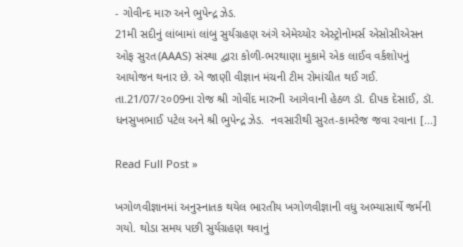- ગોવીન્દ મારુ અને ભુપેન્દ્ર ઝેડ.
21મી સદીનું લાંબામાં લાંબુ સુર્યગ્રહણ અંગે એમેચ્યોર એસ્ટ્રોનોમર્સ એસોસીએસન ઓફ સુરત(AAAS) સંસ્થા દ્વારા કોળી-ભરથાણા મુકામે એક લાઈવ વર્કશોપનું આયોજન થનાર છે. એ જાણી વીજ્ઞાન મંચની ટીમ રોમાંચીત થઈ ગઈ. તા.21/07/૨૦09ના રોજ શ્રી ગોવીંદ મારુની આગેવાની હેઠળ ડૉ. દીપક દેસાઈ, ડૉ. ધનસુખભાઈ પટેલ અને શ્રી ભુપેન્દ્ર ઝેડ.  નવસારીથી સુરત-કામરેજ જવા રવાના [...]

Read Full Post »

ખગોળવીજ્ઞાનમાં અનુસ્નાતક થયેલ ભારતીય ખગોળવીજ્ઞાની વધુ અભ્યાસાર્થે જર્મની ગયો. થોડા સમય પછી સુર્યગ્રહણ થવાનું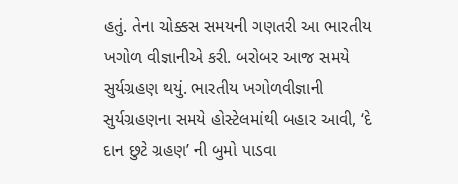હતું. તેના ચોક્કસ સમયની ગણતરી આ ભારતીય ખગોળ વીજ્ઞાનીએ કરી. બરોબર આજ સમયે સુર્યગ્રહણ થયું. ભારતીય ખગોળવીજ્ઞાની સુર્યગ્રહણના સમયે હોસ્ટેલમાંથી બહાર આવી, ‘દે દાન છુટે ગ્રહણ’ ની બુમો પાડવા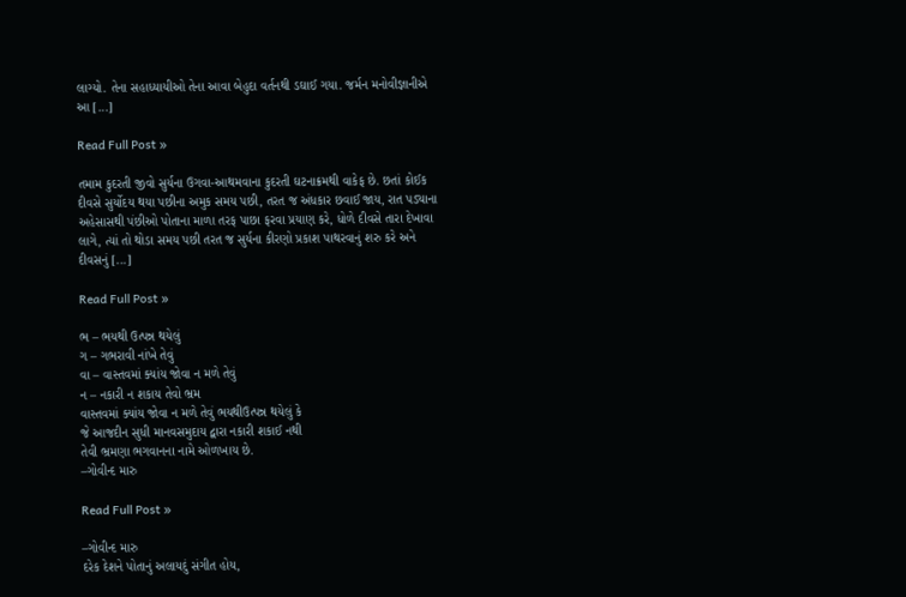લાગ્યો. તેના સહાધ્યાયીઓ તેના આવા બેહુદા વર્તનથી ડઘાઈ ગયા. જર્મન મનોવીજ્ઞાનીએ આ [...]

Read Full Post »

તમામ કુદરતી જીવો સુર્યના ઉગવા-આથમવાના કુદરતી ઘટનાક્રમથી વાકેફ છે. છતાં કોઈક દીવસે સુર્યોદય થયા પછીના અમુક સમય પછી, તરત જ અંધકાર છવાઈ જાય, રાત પડ્યાના અહેસાસથી પંછીઓ પોતાના માળા તરફ પાછા ફરવા પ્રયાણ કરે, ધોળે દીવસે તારા દેખાવા લાગે, ત્યાં તો થોડા સમય પછી તરત જ સુર્યના કીરણો પ્રકાશ પાથરવાનું શરુ કરે અને દીવસનું [...]

Read Full Post »

ભ – ભયથી ઉત્પન્ન થયેલું
ગ – ગભરાવી નાંખે તેવું
વા – વાસ્તવમાં ક્યાંય જોવા ન મળે તેવું
ન – નકારી ન શકાય તેવો ભ્રમ
વાસ્તવમાં ક્યાંય જોવા ન મળે તેવું ભયથીઉત્પન્ન થયેલું કે
જે આજદીન સુધી માનવસમુદાય દ્વારા નકારી શકાઈ નથી
તેવી ભ્રમણા ભગવાનના નામે ઓળખાય છે.
–ગોવીન્દ મારુ

Read Full Post »

–ગોવીન્દ મારુ
દરેક દેશને પોતાનું અલાયદું સંગીત હોય,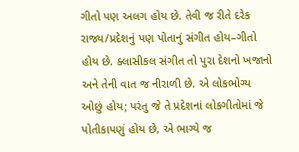ગીતો પણ અલગ હોય છે. તેવી જ રીતે દરેક રાજ્ય/પ્રદેશનું પણ પોતાનું સંગીત હોય–ગીતો હોય છે. ક્લાસીકલ સંગીત તો પુરા દેશનો ખજાનો અને તેની વાત જ નીરાળી છે. એ લોકભોગ્ય ઓછું હોય; પરંતુ જે તે પ્રદેશનાં લોકગીતોમાં જે પોતીકાપણું હોય છે, એ ભાગ્યે જ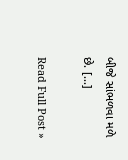બીજે સાંભળવા મળે છે. [...]

Read Full Post »